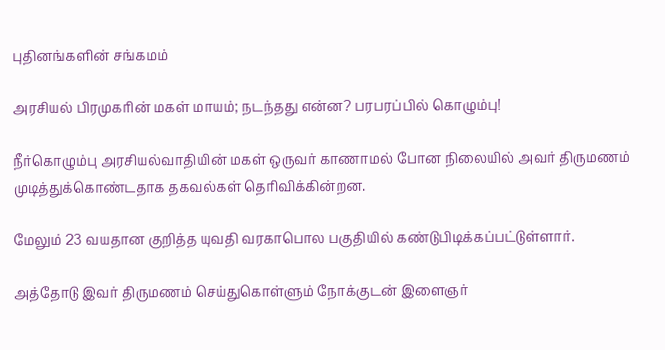புதினங்களின் சங்கமம்

அரசியல் பிரமுகரின் மகள் மாயம்; நடந்தது என்ன? பரபரப்பில் கொழும்பு!

நீர்கொழும்பு அரசியல்வாதியின் மகள் ஒருவர் காணாமல் போன நிலையில் அவர் திருமணம் முடித்துக்கொண்டதாக தகவல்கள் தெரிவிக்கின்றன.

மேலும் 23 வயதான குறித்த யுவதி வரகாபொல பகுதியில் கண்டுபிடிக்கப்பட்டுள்ளார்.

அத்தோடு இவர் திருமணம் செய்துகொள்ளும் நோக்குடன் இளைஞர்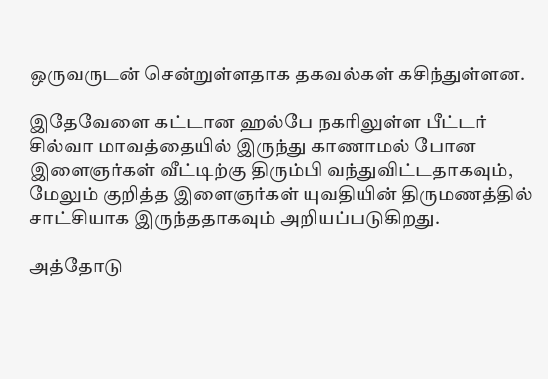ஒருவருடன் சென்றுள்ளதாக தகவல்கள் கசிந்துள்ளன.

இதேவேளை கட்டான ஹல்பே நகரிலுள்ள பீட்டர் சில்வா மாவத்தையில் இருந்து காணாமல் போன இளைஞர்கள் வீட்டிற்கு திரும்பி வந்துவிட்டதாகவும், மேலும் குறித்த இளைஞர்கள் யுவதியின் திருமணத்தில் சாட்சியாக இருந்ததாகவும் அறியப்படுகிறது.

அத்தோடு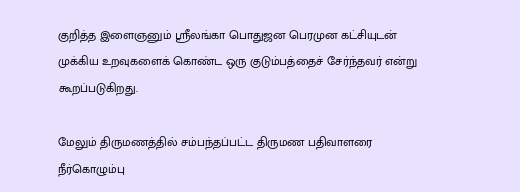குறித்த இளைஞனும் ஸ்ரீலங்கா பொதுஜன பெரமுன கட்சியுடன் முக்கிய உறவுகளைக் கொண்ட ஒரு குடும்பத்தைச் சேர்ந்தவர் என்று கூறப்படுகிறது.

மேலும் திருமணத்தில் சம்பந்தப்பட்ட திருமண பதிவாளரை நீர்கொழும்பு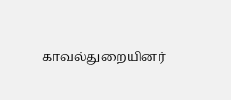காவல்துறையினர்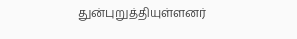துன்புறுத்தியுள்ளனர்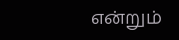என்றும்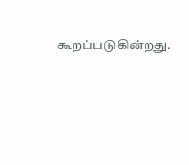கூறப்படுகின்றது.